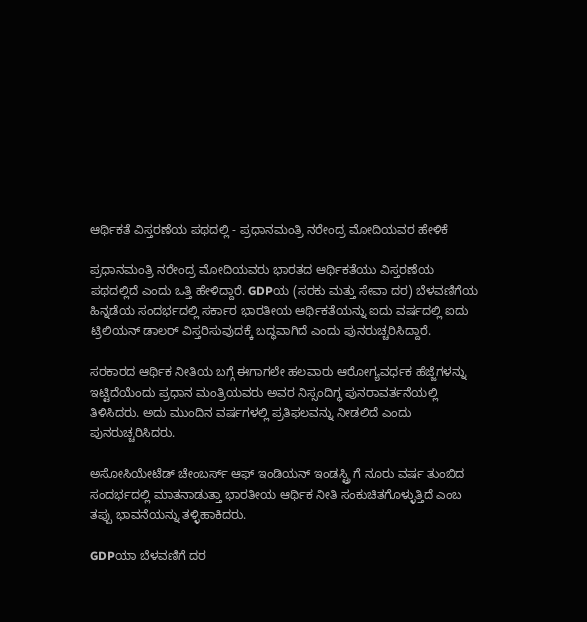ಆರ್ಥಿಕತೆ ವಿಸ್ತರಣೆಯ ಪಥದಲ್ಲಿ - ಪ್ರಧಾನಮಂತ್ರಿ ನರೇಂದ್ರ ಮೋದಿಯವರ ಹೇಳಿಕೆ

ಪ್ರಧಾನಮಂತ್ರಿ ನರೇಂದ್ರ ಮೋದಿಯವರು ಭಾರತದ ಆರ್ಥಿಕತೆಯು ವಿಸ್ತರಣೆಯ ಪಥದಲ್ಲಿದೆ ಎಂದು ಒತ್ತಿ ಹೇಳಿದ್ದಾರೆ. GDPಯ (ಸರಕು ಮತ್ತು ಸೇವಾ ದರ) ಬೆಳವಣಿಗೆಯ ಹಿನ್ನಡೆಯ ಸಂದರ್ಭದಲ್ಲಿ ಸರ್ಕಾರ ಭಾರತೀಯ ಆರ್ಥಿಕತೆಯನ್ನು ಐದು ವರ್ಷದಲ್ಲಿ ಐದು ಟ್ರಿಲಿಯನ್ ಡಾಲರ್ ವಿಸ್ತರಿಸುವುದಕ್ಕೆ ಬದ್ಧವಾಗಿದೆ ಎಂದು ಪುನರುಚ್ಚರಿಸಿದ್ದಾರೆ.

ಸರಕಾರದ ಆರ್ಥಿಕ ನೀತಿಯ ಬಗ್ಗೆ ಈಗಾಗಲೇ ಹಲವಾರು ಆರೋಗ್ಯವರ್ಧಕ ಹೆಜ್ಜೆಗಳನ್ನು ಇಟ್ಟಿದೆಯೆಂದು ಪ್ರಧಾನ ಮಂತ್ರಿಯವರು ಅವರ ನಿಸ್ಸಂದಿಗ್ಧ ಪುನರಾವರ್ತನೆಯಲ್ಲಿ ತಿಳಿಸಿದರು. ಅದು ಮುಂದಿನ ವರ್ಷಗಳಲ್ಲಿ ಪ್ರತಿಫಲವನ್ನು ನೀಡಲಿದೆ ಎಂದು ಪುನರುಚ್ಚರಿಸಿದರು.

ಅಸೋಸಿಯೇಟೆಡ್ ಚೇಂಬರ್ಸ್ ಆಫ್ ಇಂಡಿಯನ್ ಇಂಡಸ್ಟ್ರಿ ಗೆ ನೂರು ವರ್ಷ ತುಂಬಿದ ಸಂದರ್ಭದಲ್ಲಿ ಮಾತನಾಡುತ್ತಾ ಭಾರತೀಯ ಆರ್ಥಿಕ ನೀತಿ ಸಂಕುಚಿತಗೊಳ್ಳುತ್ತಿದೆ ಎಂಬ ತಪ್ಪು ಭಾವನೆಯನ್ನು ತಳ್ಳಿಹಾಕಿದರು.

GDPಯಾ ಬೆಳವಣಿಗೆ ದರ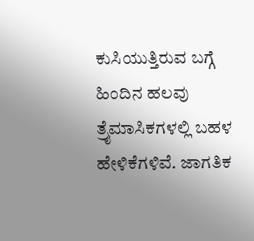ಕುಸಿಯುತ್ತಿರುವ ಬಗ್ಗೆ ಹಿಂದಿನ ಹಲವು ತ್ರೈಮಾಸಿಕಗಳಲ್ಲಿ ಬಹಳ ಹೇಳಿಕೆಗಳಿವೆ. ಜಾಗತಿಕ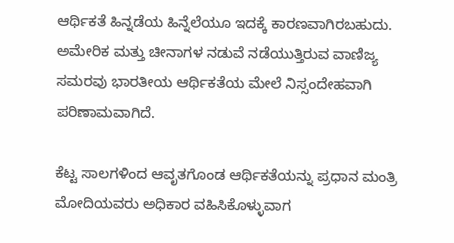ಆರ್ಥಿಕತೆ ಹಿನ್ನಡೆಯ ಹಿನ್ನೆಲೆಯೂ ಇದಕ್ಕೆ ಕಾರಣವಾಗಿರಬಹುದು. ಅಮೇರಿಕ ಮತ್ತು ಚೀನಾಗಳ ನಡುವೆ ನಡೆಯುತ್ತಿರುವ ವಾಣಿಜ್ಯ ಸಮರವು ಭಾರತೀಯ ಆರ್ಥಿಕತೆಯ ಮೇಲೆ ನಿಸ್ಸಂದೇಹವಾಗಿ ಪರಿಣಾಮವಾಗಿದೆ.

ಕೆಟ್ಟ ಸಾಲಗಳಿಂದ ಆವೃತಗೊಂಡ ಆರ್ಥಿಕತೆಯನ್ನು ಪ್ರಧಾನ ಮಂತ್ರಿ ಮೋದಿಯವರು ಅಧಿಕಾರ ವಹಿಸಿಕೊಳ್ಳುವಾಗ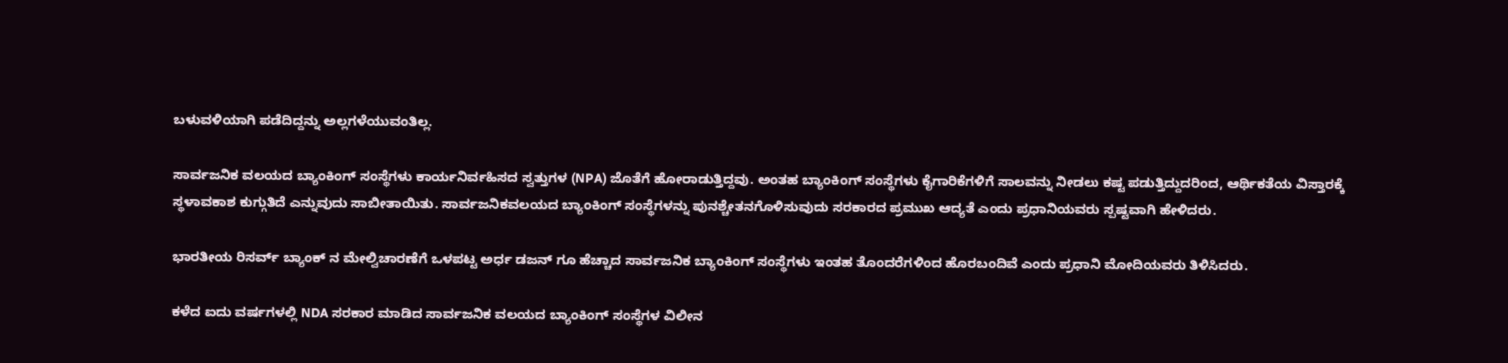ಬಳುವಳಿಯಾಗಿ ಪಡೆದಿದ್ದನ್ನು ಅಲ್ಲಗಳೆಯುವಂತಿಲ್ಲ.

ಸಾರ್ವಜನಿಕ ವಲಯದ ಬ್ಯಾಂಕಿಂಗ್ ಸಂಸ್ಥೆಗಳು ಕಾರ್ಯನಿರ್ವಹಿಸದ ಸ್ವತ್ತುಗಳ (NPA) ಜೊತೆಗೆ ಹೋರಾಡುತ್ತಿದ್ದವು. ಅಂತಹ ಬ್ಯಾಂಕಿಂಗ್ ಸಂಸ್ಥೆಗಳು ಕೈಗಾರಿಕೆಗಳಿಗೆ ಸಾಲವನ್ನು ನೀಡಲು ಕಷ್ಟ ಪಡುತ್ತಿದ್ದುದರಿಂದ, ಆರ್ಥಿಕತೆಯ ವಿಸ್ತಾರಕ್ಕೆ ಸ್ಥಳಾವಕಾಶ ಕುಗ್ಗುತಿದೆ ಎನ್ನುವುದು ಸಾಬೀತಾಯಿತು. ಸಾರ್ವಜನಿಕವಲಯದ ಬ್ಯಾಂಕಿಂಗ್ ಸಂಸ್ಥೆಗಳನ್ನು ಪುನಶ್ಚೇತನಗೊಳಿಸುವುದು ಸರಕಾರದ ಪ್ರಮುಖ ಆದ್ಯತೆ ಎಂದು ಪ್ರಧಾನಿಯವರು ಸ್ಪಷ್ಟವಾಗಿ ಹೇಳಿದರು.

ಭಾರತೀಯ ರಿಸರ್ವ್ ಬ್ಯಾಂಕ್ ನ ಮೇಲ್ವಿಚಾರಣೆಗೆ ಒಳಪಟ್ಟ ಅರ್ಧ ಡಜನ್ ಗೂ ಹೆಚ್ಚಾದ ಸಾರ್ವಜನಿಕ ಬ್ಯಾಂಕಿಂಗ್ ಸಂಸ್ಥೆಗಳು ಇಂತಹ ತೊಂದರೆಗಳಿಂದ ಹೊರಬಂದಿವೆ ಎಂದು ಪ್ರಧಾನಿ ಮೋದಿಯವರು ತಿಳಿಸಿದರು.

ಕಳೆದ ಐದು ವರ್ಷಗಳಲ್ಲಿ NDA ಸರಕಾರ ಮಾಡಿದ ಸಾರ್ವಜನಿಕ ವಲಯದ ಬ್ಯಾಂಕಿಂಗ್ ಸಂಸ್ಥೆಗಳ ವಿಲೀನ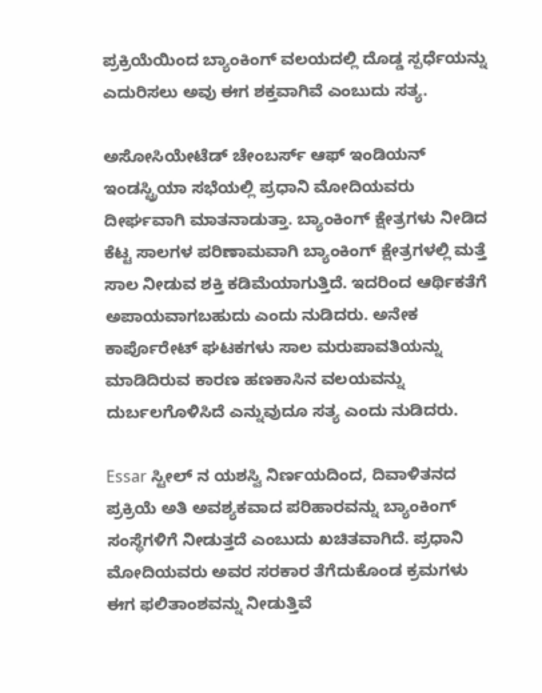ಪ್ರಕ್ರಿಯೆಯಿಂದ ಬ್ಯಾಂಕಿಂಗ್ ವಲಯದಲ್ಲಿ ದೊಡ್ಡ ಸ್ಪರ್ಧೆಯನ್ನು ಎದುರಿಸಲು ಅವು ಈಗ ಶಕ್ತವಾಗಿವೆ ಎಂಬುದು ಸತ್ಯ.

ಅಸೋಸಿಯೇಟೆಡ್ ಚೇಂಬರ್ಸ್ ಆಫ್ ಇಂಡಿಯನ್ ಇಂಡಸ್ಟ್ರಿಯಾ ಸಭೆಯಲ್ಲಿ ಪ್ರಧಾನಿ ಮೋದಿಯವರು ದೀರ್ಘವಾಗಿ ಮಾತನಾಡುತ್ತಾ. ಬ್ಯಾಂಕಿಂಗ್ ಕ್ಷೇತ್ರಗಳು ನೀಡಿದ ಕೆಟ್ಟ ಸಾಲಗಳ ಪರಿಣಾಮವಾಗಿ ಬ್ಯಾಂಕಿಂಗ್ ಕ್ಷೇತ್ರಗಳಲ್ಲಿ ಮತ್ತೆ ಸಾಲ ನೀಡುವ ಶಕ್ತಿ ಕಡಿಮೆಯಾಗುತ್ತಿದೆ. ಇದರಿಂದ ಆರ್ಥಿಕತೆಗೆ ಅಪಾಯವಾಗಬಹುದು ಎಂದು ನುಡಿದರು. ಅನೇಕ ಕಾರ್ಪೊರೇಟ್ ಘಟಕಗಳು ಸಾಲ ಮರುಪಾವತಿಯನ್ನು ಮಾಡಿದಿರುವ ಕಾರಣ ಹಣಕಾಸಿನ ವಲಯವನ್ನು ದುರ್ಬಲಗೊಳಿಸಿದೆ ಎನ್ನುವುದೂ ಸತ್ಯ ಎಂದು ನುಡಿದರು.

Essar ಸ್ಟೀಲ್ ನ ಯಶಸ್ವಿ ನಿರ್ಣಯದಿಂದ, ದಿವಾಳಿತನದ ಪ್ರಕ್ರಿಯೆ ಅತಿ ಅವಶ್ಯಕವಾದ ಪರಿಹಾರವನ್ನು ಬ್ಯಾಂಕಿಂಗ್ ಸಂಸ್ಥೆಗಳಿಗೆ ನೀಡುತ್ತದೆ ಎಂಬುದು ಖಚಿತವಾಗಿದೆ. ಪ್ರಧಾನಿ ಮೋದಿಯವರು ಅವರ ಸರಕಾರ ತೆಗೆದುಕೊಂಡ ಕ್ರಮಗಳು ಈಗ ಫಲಿತಾಂಶವನ್ನು ನೀಡುತ್ತಿವೆ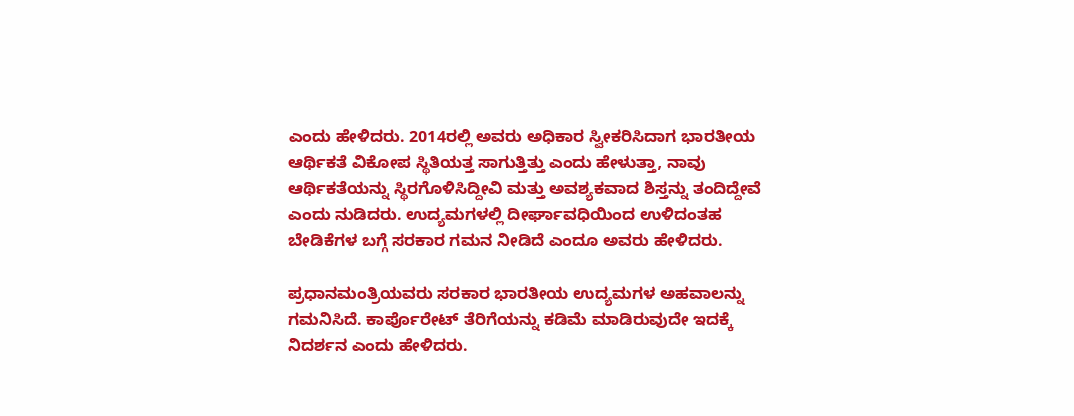ಎಂದು ಹೇಳಿದರು. 2014ರಲ್ಲಿ ಅವರು ಅಧಿಕಾರ ಸ್ವೀಕರಿಸಿದಾಗ ಭಾರತೀಯ ಆರ್ಥಿಕತೆ ವಿಕೋಪ ಸ್ಥಿತಿಯತ್ತ ಸಾಗುತ್ತಿತ್ತು ಎಂದು ಹೇಳುತ್ತಾ, ನಾವು ಆರ್ಥಿಕತೆಯನ್ನು ಸ್ಥಿರಗೊಳಿಸಿದ್ದೀವಿ ಮತ್ತು ಅವಶ್ಯಕವಾದ ಶಿಸ್ತನ್ನು ತಂದಿದ್ದೇವೆ ಎಂದು ನುಡಿದರು. ಉದ್ಯಮಗಳಲ್ಲಿ ದೀರ್ಘಾವಧಿಯಿಂದ ಉಳಿದಂತಹ ಬೇಡಿಕೆಗಳ ಬಗ್ಗೆ ಸರಕಾರ ಗಮನ ನೀಡಿದೆ ಎಂದೂ ಅವರು ಹೇಳಿದರು.

ಪ್ರಧಾನಮಂತ್ರಿಯವರು ಸರಕಾರ ಭಾರತೀಯ ಉದ್ಯಮಗಳ ಅಹವಾಲನ್ನು ಗಮನಿಸಿದೆ. ಕಾರ್ಪೊರೇಟ್ ತೆರಿಗೆಯನ್ನು ಕಡಿಮೆ ಮಾಡಿರುವುದೇ ಇದಕ್ಕೆ ನಿದರ್ಶನ ಎಂದು ಹೇಳಿದರು.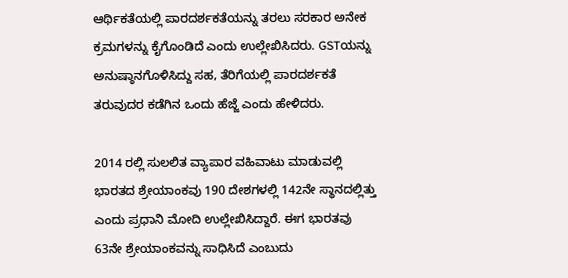ಆರ್ಥಿಕತೆಯಲ್ಲಿ ಪಾರದರ್ಶಕತೆಯನ್ನು ತರಲು ಸರಕಾರ ಅನೇಕ ಕ್ರಮಗಳನ್ನು ಕೈಗೊಂಡಿದೆ ಎಂದು ಉಲ್ಲೇಖಿಸಿದರು. GSTಯನ್ನು ಅನುಷ್ಠಾನಗೊಳಿಸಿದ್ದು ಸಹ, ತೆರಿಗೆಯಲ್ಲಿ ಪಾರದರ್ಶಕತೆ ತರುವುದರ ಕಡೆಗಿನ ಒಂದು ಹೆಜ್ಜೆ ಎಂದು ಹೇಳಿದರು.

2014 ರಲ್ಲಿ ಸುಲಲಿತ ವ್ಯಾಪಾರ ವಹಿವಾಟು ಮಾಡುವಲ್ಲಿ ಭಾರತದ ಶ್ರೇಯಾಂಕವು 190 ದೇಶಗಳಲ್ಲಿ 142ನೇ ಸ್ಥಾನದಲ್ಲಿತ್ತು ಎಂದು ಪ್ರಧಾನಿ ಮೋದಿ ಉಲ್ಲೇಖಿಸಿದ್ದಾರೆ. ಈಗ ಭಾರತವು 63ನೇ ಶ್ರೇಯಾಂಕವನ್ನು ಸಾಧಿಸಿದೆ ಎಂಬುದು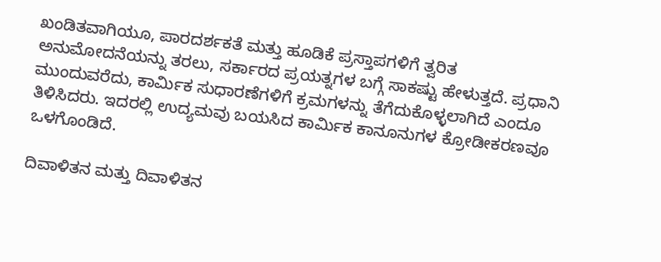ಖಂಡಿತವಾಗಿಯೂ, ಪಾರದರ್ಶಕತೆ ಮತ್ತು ಹೂಡಿಕೆ ಪ್ರಸ್ತಾಪಗಳಿಗೆ ತ್ವರಿತ ಅನುಮೋದನೆಯನ್ನು ತರಲು, ಸರ್ಕಾರದ ಪ್ರಯತ್ನಗಳ ಬಗ್ಗೆ ಸಾಕಷ್ಟು ಹೇಳುತ್ತದೆ. ಪ್ರಧಾನಿ ಮುಂದುವರೆದು, ಕಾರ್ಮಿಕ ಸುಧಾರಣೆಗಳಿಗೆ ಕ್ರಮಗಳನ್ನು ತೆಗೆದುಕೊಳ್ಳಲಾಗಿದೆ ಎಂದೂ ತಿಳಿಸಿದರು. ಇದರಲ್ಲಿ ಉದ್ಯಮವು ಬಯಸಿದ ಕಾರ್ಮಿಕ ಕಾನೂನುಗಳ ಕ್ರೋಡೀಕರಣವೂ ಒಳಗೊಂಡಿದೆ.

ದಿವಾಳಿತನ ಮತ್ತು ದಿವಾಳಿತನ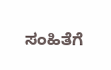ಸಂಹಿತೆಗೆ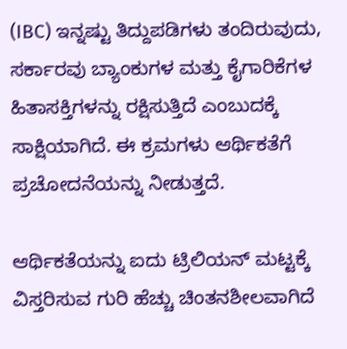(IBC) ಇನ್ನಷ್ಟು ತಿದ್ದುಪಡಿಗಳು ತಂದಿರುವುದು, ಸರ್ಕಾರವು ಬ್ಯಾಂಕುಗಳ ಮತ್ತು ಕೈಗಾರಿಕೆಗಳ ಹಿತಾಸಕ್ತಿಗಳನ್ನು ರಕ್ಷಿಸುತ್ತಿದೆ ಎಂಬುದಕ್ಕೆ ಸಾಕ್ಷಿಯಾಗಿದೆ. ಈ ಕ್ರಮಗಳು ಆರ್ಥಿಕತೆಗೆ ಪ್ರಚೋದನೆಯನ್ನು ನೀಡುತ್ತದೆ.

ಆರ್ಥಿಕತೆಯನ್ನು ಐದು ಟ್ರಿಲಿಯನ್ ಮಟ್ಟಕ್ಕೆ ವಿಸ್ತರಿಸುವ ಗುರಿ ಹೆಚ್ಚು ಚಿಂತನಶೀಲವಾಗಿದೆ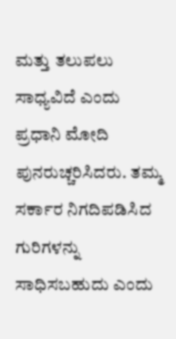ಮತ್ತು ತಲುಪಲು ಸಾಧ್ಯವಿದೆ ಎಂದು ಪ್ರಧಾನಿ ಮೋದಿ ಪುನರುಚ್ಚರಿಸಿದರು. ತಮ್ಮ ಸರ್ಕಾರ ನಿಗದಿಪಡಿಸಿದ ಗುರಿಗಳನ್ನು ಸಾಧಿಸಬಹುದು ಎಂದು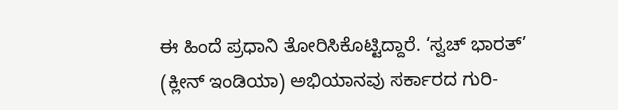ಈ ಹಿಂದೆ ಪ್ರಧಾನಿ ತೋರಿಸಿಕೊಟ್ಟಿದ್ದಾರೆ. ‘ಸ್ವಚ್ ಭಾರತ್’ (ಕ್ಲೀನ್ ಇಂಡಿಯಾ) ಅಭಿಯಾನವು ಸರ್ಕಾರದ ಗುರಿ-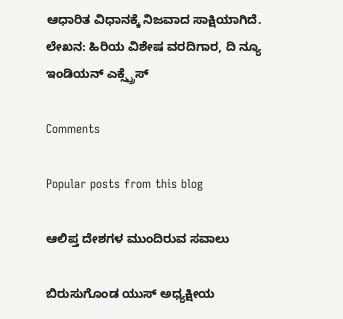ಆಧಾರಿತ ವಿಧಾನಕ್ಕೆ ನಿಜವಾದ ಸಾಕ್ಷಿಯಾಗಿದೆ.
ಲೇಖನ: ಹಿರಿಯ ವಿಶೇಷ ವರದಿಗಾರ, ದಿ ನ್ಯೂ ಇಂಡಿಯನ್ ಎಕ್ಸ್ಪ್ರೆಸ್

Comments

Popular posts from this blog

ಆಲಿಪ್ತ ದೇಶಗಳ ಮುಂದಿರುವ ಸವಾಲು

ಬಿರುಸುಗೊಂಡ ಯುಸ್ ಅಧ್ಯಕ್ಷೀಯ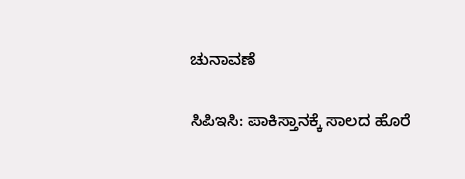ಚುನಾವಣೆ

ಸಿಪಿಇಸಿ: ಪಾಕಿಸ್ತಾನಕ್ಕೆ ಸಾಲದ ಹೊರೆ